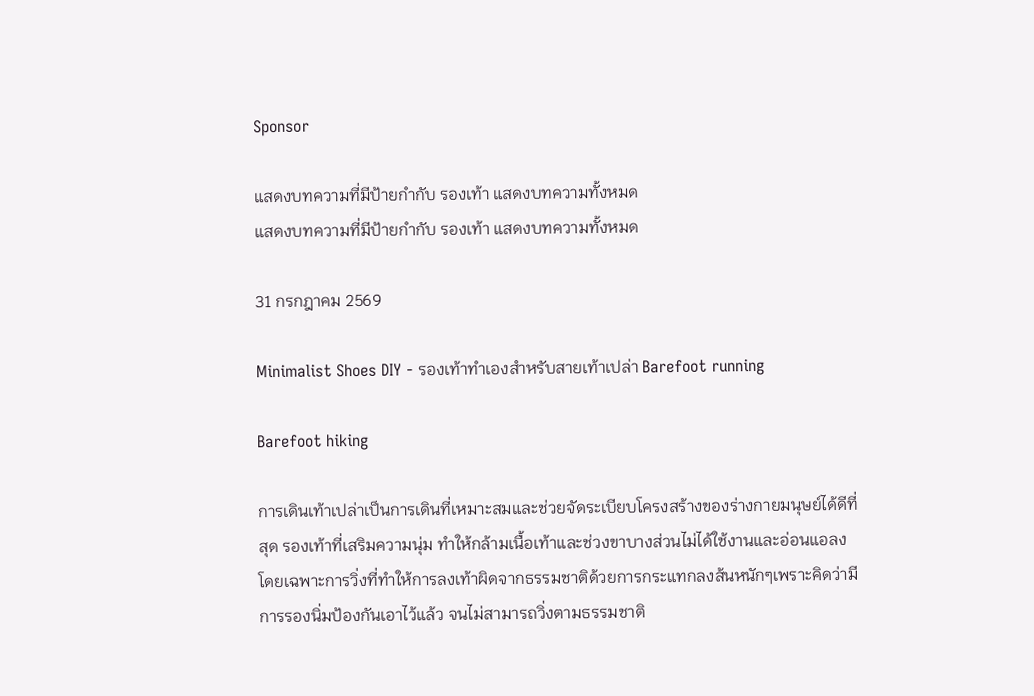Sponsor

แสดงบทความที่มีป้ายกำกับ รองเท้า แสดงบทความทั้งหมด
แสดงบทความที่มีป้ายกำกับ รองเท้า แสดงบทความทั้งหมด

31 กรกฎาคม 2569

Minimalist Shoes DIY - รองเท้าทำเองสำหรับสายเท้าเปล่า Barefoot running

Barefoot hiking

การเดินเท้าเปล่าเป็นการเดินที่เหมาะสมและช่วยจัดระเบียบโครงสร้างของร่างกายมนุษย์ได้ดีที่สุด รองเท้าที่เสริมความนุ่ม ทำให้กล้ามเนื้อเท้าและช่วงขาบางส่วนไม่ได้ใช้งานและอ่อนแอลง โดยเฉพาะการวิ่งที่ทำให้การลงเท้าผิดจากธรรมชาติด้วยการกระแทกลงส้นหนักๆเพราะคิดว่ามีการรองนิ่มป้องกันเอาไว้แล้ว จนไม่สามารถวิ่งตามธรรมชาติ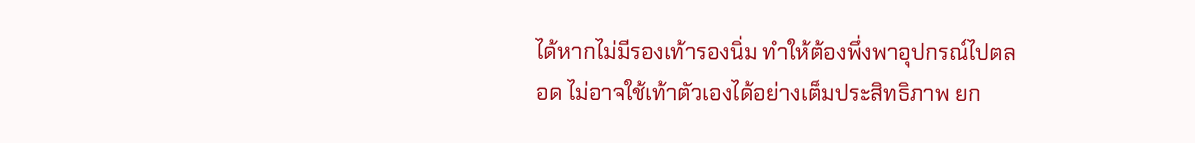ได้หากไม่มีรองเท้ารองนิ่ม ทำให้ต้องพึ่งพาอุปกรณ์ไปตลอด ไม่อาจใช้เท้าตัวเองได้อย่างเต็มประสิทธิภาพ ยก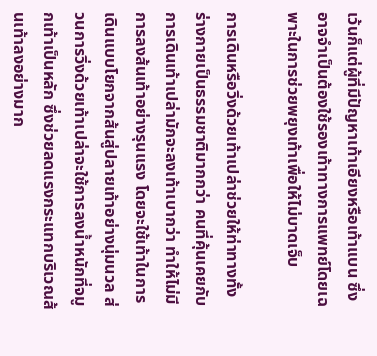เว้นก็แต่ผู้ที่มีปัญหาเท้าเอียงหรือเท้าแบน ซึ่งอาจจำเป็นต้องใช้รองเท้าทางการแพทย์โดยเฉพาะในการช่วยพยุงเท้าเพื่อให้ไม่บาดเจ็บ

การเดินหรือวิ่งด้วยเท้าเปล่าช่วยให้ท่าทางทั้งร่างกายเป็นธรรมชาติมากกว่า คนที่คุ้นเคยกับการเดินเท้าเปล่ามักจะลงเท้าเบากว่า ทำให้ไม่มีการลงส้นเท้าอย่างรุนแรง โดยจะใช้เท้าในการเดินแบบโยกจากส้นสู่ปลายเท้าอย่างนุ่มนวล ส่วนการวิ่งด้วยเท้าเปล่าจะใช้การลงน้ำหนักที่จมูกเท้าเป็นหลัก ซึ่งช่วยลดแรงกระแทกบริเวณส้นเท้าลงอย่างมาก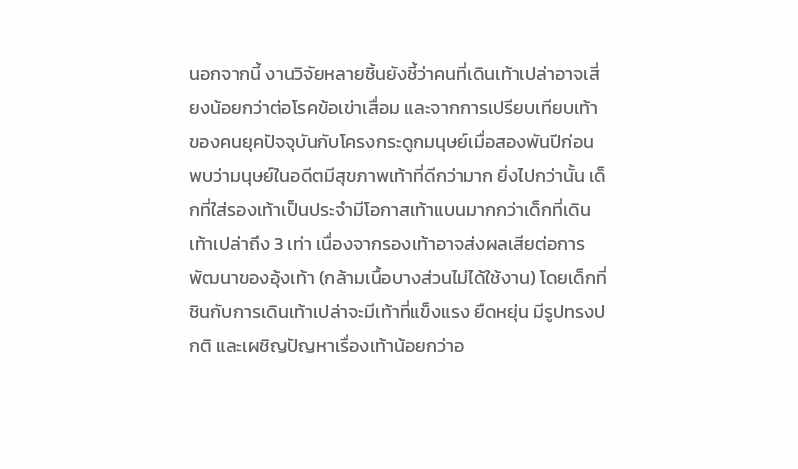นอกจากนี้ งานวิจัยหลายชิ้นยังชี้ว่าคนที่เดินเท้าเปล่าอาจเสี่ยงน้อยกว่าต่อโรคข้อเข่าเสื่อม และจากการเปรียบเทียบเท้าของคนยุคปัจจุบันกับโครงกระดูกมนุษย์เมื่อสองพันปีก่อน พบว่ามนุษย์ในอดีตมีสุขภาพเท้าที่ดีกว่ามาก ยิ่งไปกว่านั้น เด็กที่ใส่รองเท้าเป็นประจำมีโอกาสเท้าแบนมากกว่าเด็กที่เดินเท้าเปล่าถึง 3 เท่า เนื่องจากรองเท้าอาจส่งผลเสียต่อการพัฒนาของอุ้งเท้า (กล้ามเนื้อบางส่วนไม่ได้ใช้งาน) โดยเด็กที่ชินกับการเดินเท้าเปล่าจะมีเท้าที่แข็งแรง ยืดหยุ่น มีรูปทรงปกติ และเผชิญปัญหาเรื่องเท้าน้อยกว่าอ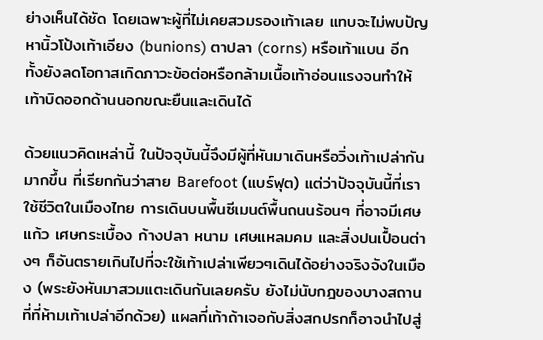ย่างเห็นได้ชัด โดยเฉพาะผู้ที่ไม่เคยสวมรองเท้าเลย แทบจะไม่พบปัญหานิ้วโป้งเท้าเอียง (bunions) ตาปลา (corns) หรือเท้าแบน อีกทั้งยังลดโอกาสเกิดภาวะข้อต่อหรือกล้ามเนื้อเท้าอ่อนแรงจนทำให้เท้าบิดออกด้านนอกขณะยืนและเดินได้

ด้วยแนวคิดเหล่านี้ ในปัจจุบันนี้จึงมีผู้ที่หันมาเดินหรือวิ่งเท้าเปล่ากันมากขึ้น ที่เรียกกันว่าสาย Barefoot (แบร์ฟุต) แต่ว่าปัจจุบันนี้ที่เราใช้ชีวิตในเมืองไทย การเดินบนพื้นซีเมนต์พื้นถนนร้อนๆ ที่อาจมีเศษแก้ว เศษกระเบื้อง ก้างปลา หนาม เศษแหลมคม และสิ่งปนเปื้อนต่างๆ ก็อันตรายเกินไปที่จะใช้เท้าเปล่าเพียวๆเดินได้อย่างจริงจังในเมือง (พระยังหันมาสวมแตะเดินกันเลยครับ ยังไม่นับกฎของบางสถานที่ที่ห้ามเท้าเปล่าอีกด้วย) แผลที่เท้าถ้าเจอกับสิ่งสกปรกก็อาจนำไปสู่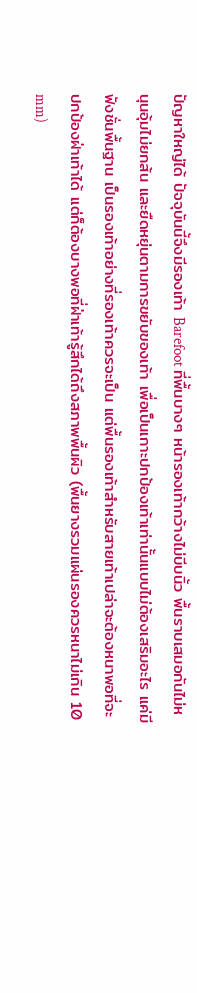ปัญหาใหญ่ได้ ปัจจุบันนี้จึงมีรองเท้า Barefoot ที่พื้นบางๆ หน้ารองเท้ากว้างไม่บีบนิ้ว พื้นราบเสมอกันไม่หนุนอุ้มไม่ยกส้น และยืดหยุ่นตามการขยับของเท้า เพื่อเป็นเกาะปกป้องเท้าเท่านั้นแบบไม่ต้องเสริมอะไร แค่มีฟังชั่นพื้นฐาน เป็นรองเท้าอย่างที่รองเท้าควรจะเป็น แต่พื้นรองเท้าสำหรับสายเท้าเปล่าจะต้องหนาพอที่จะปกป้องฝ่าเท้าได้ แต่ก็ต้องบางพอที่ฝ่าเท้ารู้สึกได้ถึงสภาพพื้นผิว (พื้นยางรวมแผ่นรองควรหนาไม่เกิน 10 mm)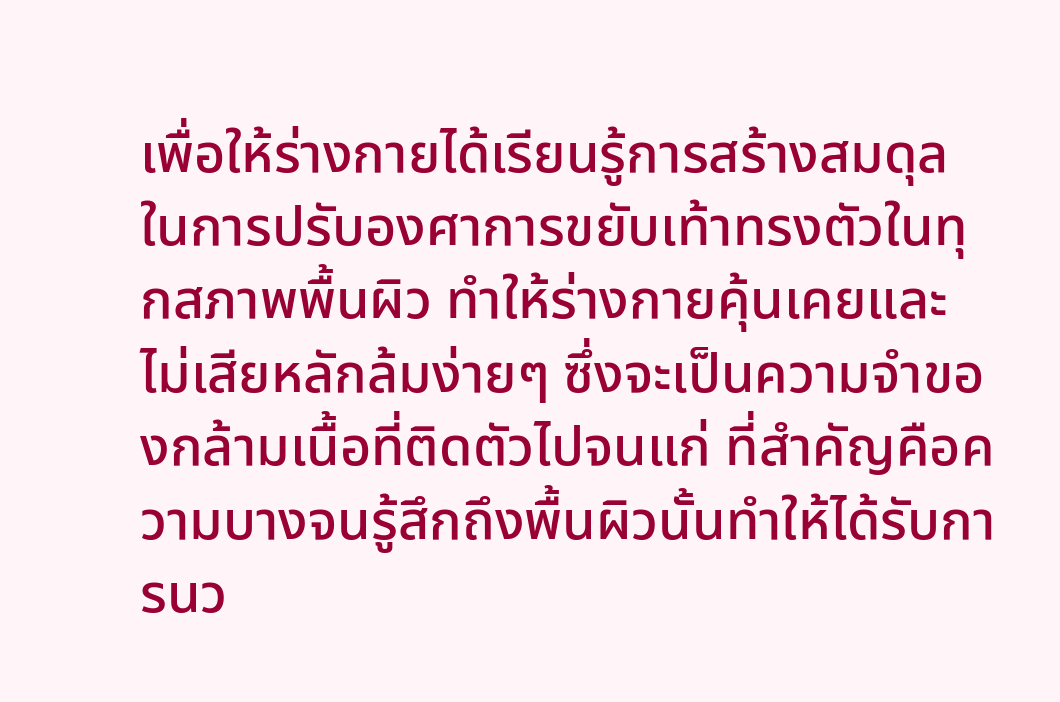เพื่อให้ร่างกายได้เรียนรู้การสร้างสมดุลในการปรับองศาการขยับเท้าทรงตัวในทุกสภาพพื้นผิว ทำให้ร่างกายคุ้นเคยและไม่เสียหลักล้มง่ายๆ ซึ่งจะเป็นความจำของกล้ามเนื้อที่ติดตัวไปจนแก่ ที่สำคัญคือความบางจนรู้สึกถึงพื้นผิวนั้นทำให้ได้รับการนว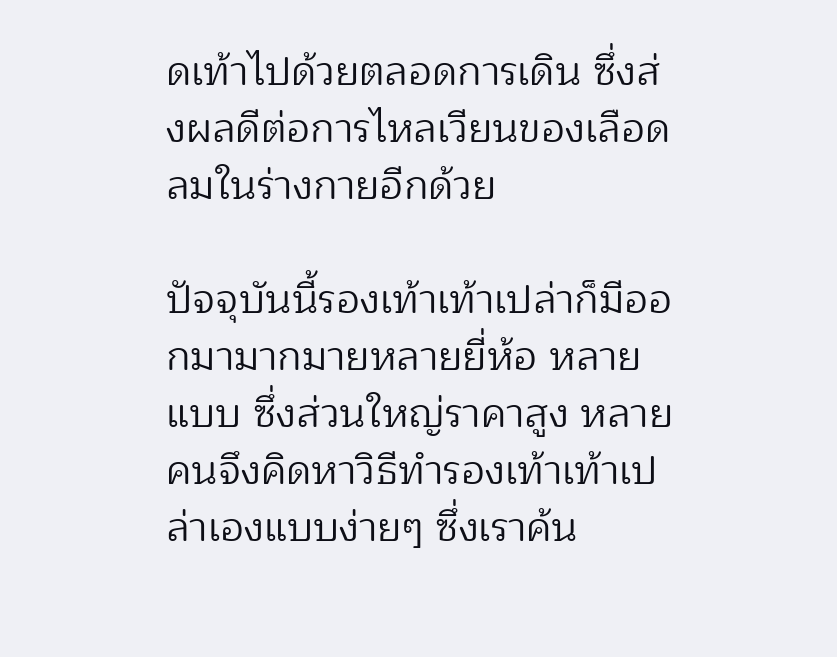ดเท้าไปด้วยตลอดการเดิน ซึ่งส่งผลดีต่อการไหลเวียนของเลือดลมในร่างกายอีกด้วย

ปัจจุบันนี้รองเท้าเท้าเปล่าก็มีออกมามากมายหลายยี่ห้อ หลายแบบ ซึ่งส่วนใหญ่ราคาสูง หลายคนจึงคิดหาวิธีทำรองเท้าเท้าเปล่าเองแบบง่ายๆ ซึ่งเราค้น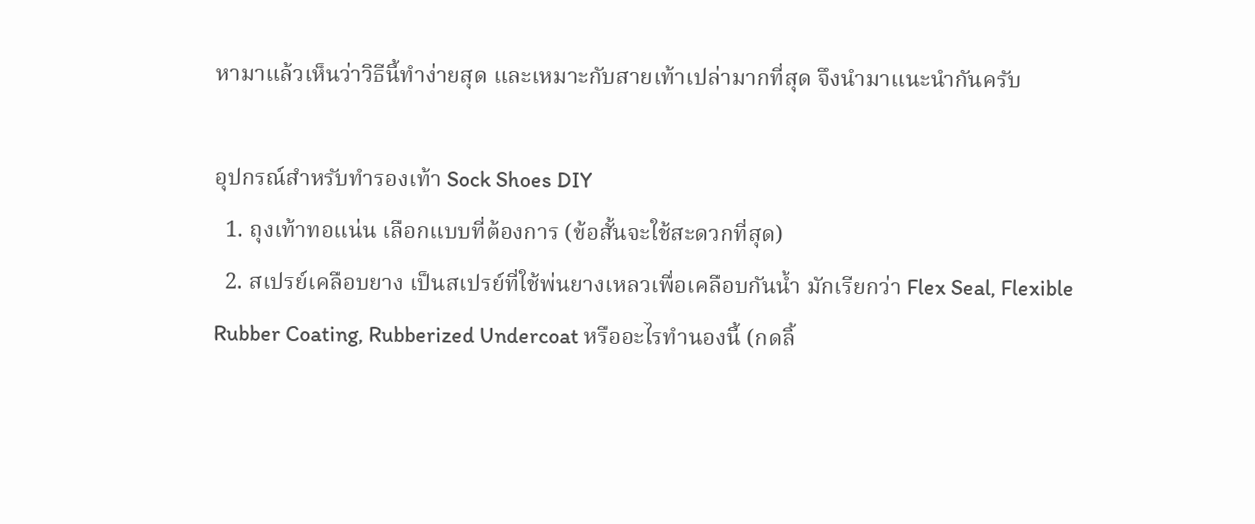หามาแล้วเห็นว่าวิธีนี้ทำง่ายสุด และเหมาะกับสายเท้าเปล่ามากที่สุด จึงนำมาแนะนำกันครับ

อุปกรณ์สำหรับทำรองเท้า Sock Shoes DIY
  1. ถุงเท้าทอแน่น เลือกแบบที่ต้องการ (ข้อสั้นจะใช้สะดวกที่สุด)
  2. สเปรย์เคลือบยาง เป็นสเปรย์ที่ใช้พ่นยางเหลวเพื่อเคลือบกันน้ำ มักเรียกว่า Flex Seal, Flexible Rubber Coating, Rubberized Undercoat หรืออะไรทำนองนี้ (กดลิ้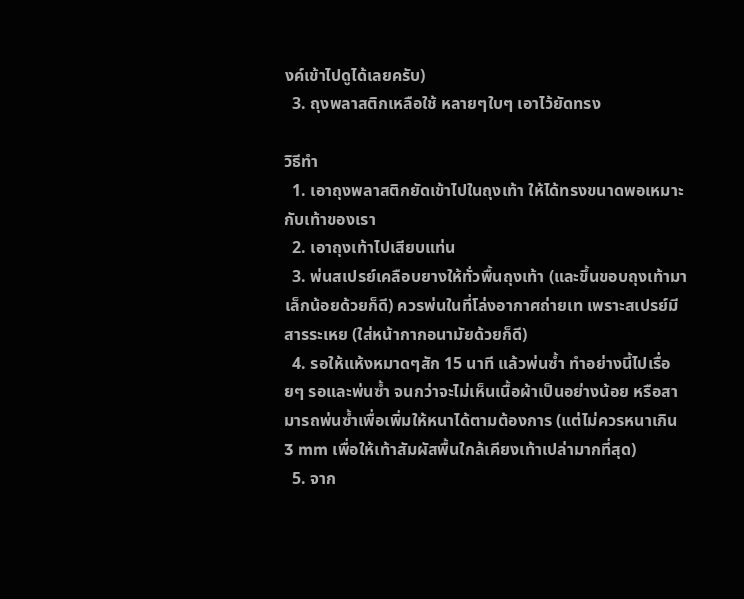งค์เข้าไปดูได้เลยครับ)
  3. ถุงพลาสติกเหลือใช้ หลายๆใบๆ เอาไว้ยัดทรง

วิธีทำ
  1. เอาถุงพลาสติกยัดเข้าไปในถุงเท้า ให้ได้ทรงขนาดพอเหมาะกับเท้าของเรา
  2. เอาถุงเท้าไปเสียบแท่น
  3. พ่นสเปรย์เคลือบยางให้ทั่วพื้นถุงเท้า (และขึ้นขอบถุงเท้ามาเล็กน้อยด้วยก็ดี) ควรพ่นในที่โล่งอากาศถ่ายเท เพราะสเปรย์มีสารระเหย (ใส่หน้ากากอนามัยด้วยก็ดี)
  4. รอให้แห้งหมาดๆสัก 15 นาที แล้วพ่นซ้ำ ทำอย่างนี้ไปเรื่อยๆ รอและพ่นซ้ำ จนกว่าจะไม่เห็นเนื้อผ้าเป็นอย่างน้อย หรือสามารถพ่นซ้ำเพื่อเพิ่มให้หนาได้ตามต้องการ (แต่ไม่ควรหนาเกิน 3 mm เพื่อให้เท้าสัมผัสพื้นใกล้เคียงเท้าเปล่ามากที่สุด)
  5. จาก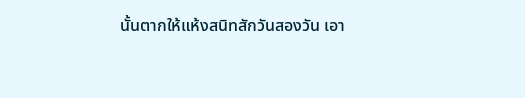นั้นตากให้แห้งสนิทสักวันสองวัน เอา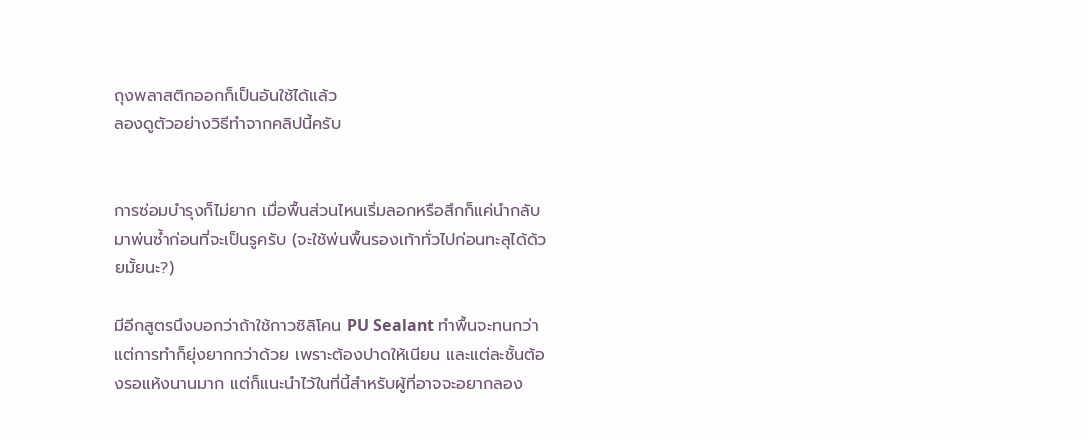ถุงพลาสติกออกก็เป็นอันใช้ได้แล้ว
ลองดูตัวอย่างวิธีทำจากคลิปนี้ครับ


การซ่อมบำรุงก็ไม่ยาก เมื่อพื้นส่วนไหนเริ่มลอกหรือสึกก็แค่นำกลับมาพ่นซ้ำก่อนที่จะเป็นรูครับ (จะใช้พ่นพื้นรองเท้าทั่วไปก่อนทะลุได้ด้วยมั้ยนะ?)

มีอีกสูตรนึงบอกว่าถ้าใช้กาวซิลิโคน PU Sealant ทำพื้นจะทนกว่า แต่การทำก็ยุ่งยากกว่าด้วย เพราะต้องปาดให้เนียน และแต่ละชั้นต้องรอแห้งนานมาก แต่ก็แนะนำไว้ในที่นี้สำหรับผู้ที่อาจจะอยากลอง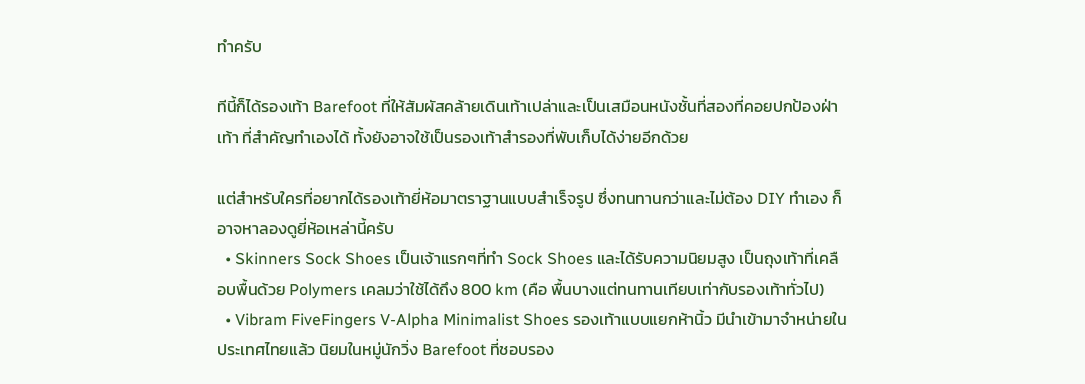ทำครับ

ทีนี้ก็ได้รองเท้า Barefoot ที่ให้สัมผัสคล้ายเดินเท้าเปล่าและเป็นเสมือนหนังชั้นที่สองที่คอยปกป้องฝ่าเท้า ที่สำคัญทำเองได้ ทั้งยังอาจใช้เป็นรองเท้าสำรองที่พับเก็บได้ง่ายอีกด้วย

แต่สำหรับใครที่อยากได้รองเท้ายี่ห้อมาตราฐานแบบสำเร็จรูป ซึ่งทนทานกว่าและไม่ต้อง DIY ทำเอง ก็อาจหาลองดูยี่ห้อเหล่านี้ครับ
  • Skinners Sock Shoes เป็นเจ้าแรกๆที่ทำ Sock Shoes และได้รับความนิยมสูง เป็นถุงเท้าที่เคลือบพื้นด้วย Polymers เคลมว่าใช้ได้ถึง 800 km (คือ พื้นบางแต่ทนทานเทียบเท่ากับรองเท้าทั่วไป)
  • Vibram FiveFingers V-Alpha Minimalist Shoes รองเท้าแบบแยกห้านิ้ว มีนำเข้ามาจำหน่ายในประเทศไทยแล้ว นิยมในหมู่นักวิ่ง Barefoot ที่ชอบรอง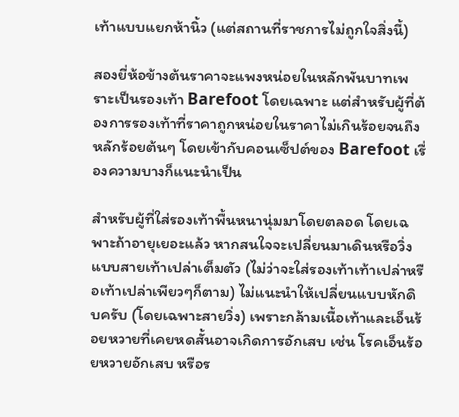เท้าแบบแยกห้านิ้ว (แต่สถานที่ราชการไม่ถูกใจสิ่งนี้)

สองยี่ห้อข้างต้นราคาจะแพงหน่อยในหลักพันบาทเพราะเป็นรองเท้า Barefoot โดยเฉพาะ แต่สำหรับผู้ที่ต้องการรองเท้าที่ราคาถูกหน่อยในราคาไม่เกินร้อยจนถึงหลักร้อยต้นๆ โดยเข้ากับคอนเซ็ปต์ของ Barefoot เรื่องความบางก็แนะนำเป็น

สำหรับผู้ที่ใส่รองเท้าพื้นหนานุ่มมาโดยตลอด โดยเฉพาะถ้าอายุเยอะแล้ว หากสนใจจะเปลี่ยนมาเดินหรือวิ่งแบบสายเท้าเปล่าเต็มตัว (ไม่ว่าจะใส่รองเท้าเท้าเปล่าหรือเท้าเปล่าเพียวๆก็ตาม) ไม่แนะนำให้เปลี่ยนแบบหักดิบครับ (โดยเฉพาะสายวิ่ง) เพราะกล้ามเนื้อเท้าและเอ็นร้อยหวายที่เคยหดสั้นอาจเกิดการอักเสบ เช่น โรคเอ็นร้อยหวายอักเสบ หรือร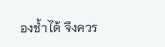องช้ำได้ จึงควร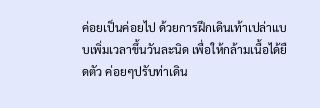ค่อยเป็นค่อยไป ด้วยการฝึกเดินเท้าเปล่าแบบเพิ่มเวลาขึ้นวันละนิด เพื่อให้กล้ามเนื้อได้ยืดตัว ค่อยๆปรับท่าเดิน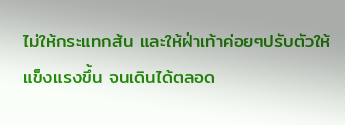ไม่ให้กระแทกส้น และให้ฝ่าเท้าค่อยๆปรับตัวให้แข็งแรงขึ้น จนเดินได้ตลอด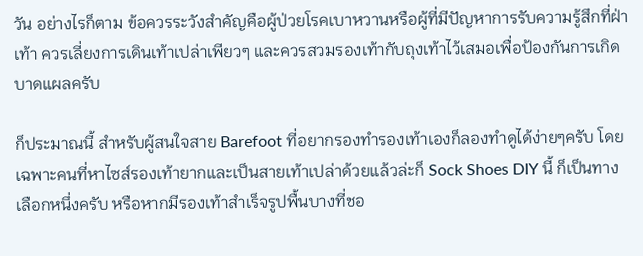วัน อย่างไรก็ตาม ข้อควรระวังสำคัญคือผู้ป่วยโรคเบาหวานหรือผู้ที่มีปัญหาการรับความรู้สึกที่ฝ่าเท้า ควรเลี่ยงการเดินเท้าเปล่าเพียวๆ และควรสวมรองเท้ากับถุงเท้าไว้เสมอเพื่อป้องกันการเกิดบาดแผลครับ

ก็ประมาณนี้ สำหรับผู้สนใจสาย Barefoot ที่อยากรองทำรองเท้าเองก็ลองทำดูได้ง่ายๆครับ โดยเฉพาะคนที่หาไซส์รองเท้ายากและเป็นสายเท้าเปล่าด้วยแล้วล่ะก็ Sock Shoes DIY นี้ ก็เป็นทางเลือกหนึ่งครับ หรือหากมีรองเท้าสำเร็จรูปพื้นบางที่ชอ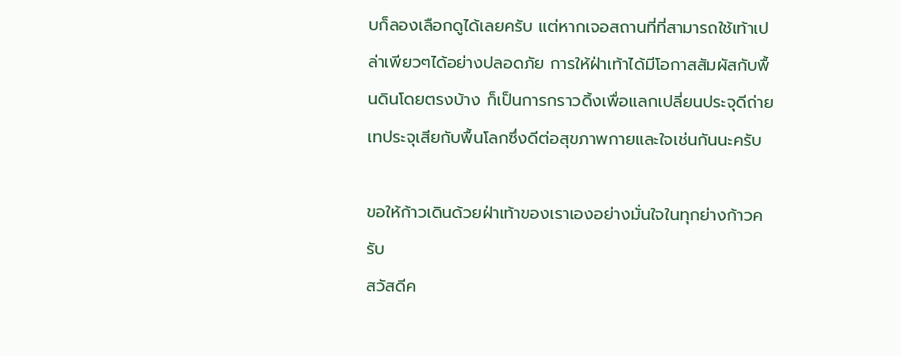บก็ลองเลือกดูได้เลยครับ แต่หากเจอสถานที่ที่สามารถใช้เท้าเปล่าเพียวๆได้อย่างปลอดภัย การให้ฝ่าเท้าได้มีโอกาสสัมผัสกับพื้นดินโดยตรงบ้าง ก็เป็นการกราวดิ้งเพื่อแลกเปลี่ยนประจุดีถ่ายเทประจุเสียกับพื้นโลกซึ่งดีต่อสุขภาพกายและใจเช่นกันนะครับ

ขอให้ก้าวเดินด้วยฝ่าเท้าของเราเองอย่างมั่นใจในทุกย่างก้าวครับ
สวัสดีค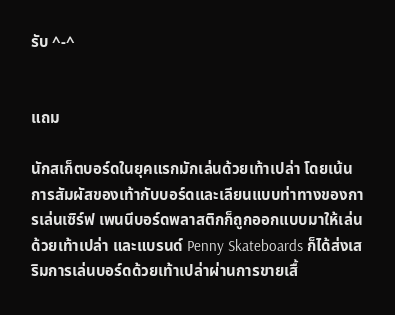รับ ^-^


แถม

นักสเก็ตบอร์ดในยุคแรกมักเล่นด้วยเท้าเปล่า โดยเน้นการสัมผัสของเท้ากับบอร์ดและเลียนแบบท่าทางของการเล่นเซิร์ฟ เพนนีบอร์ดพลาสติกก็ถูกออกแบบมาให้เล่นด้วยเท้าเปล่า และแบรนด์ Penny Skateboards ก็ได้ส่งเสริมการเล่นบอร์ดด้วยเท้าเปล่าผ่านการขายเสื้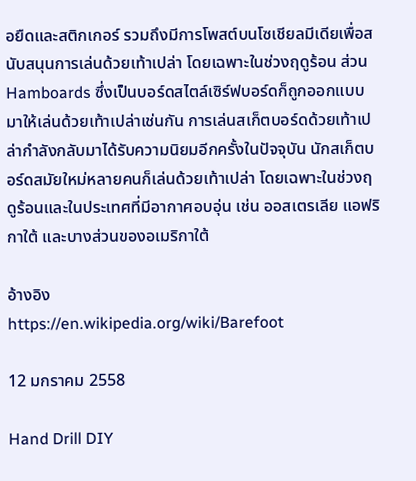อยืดและสติกเกอร์ รวมถึงมีการโพสต์บนโซเชียลมีเดียเพื่อสนับสนุนการเล่นด้วยเท้าเปล่า โดยเฉพาะในช่วงฤดูร้อน ส่วน Hamboards ซึ่งเป็นบอร์ดสไตล์เซิร์ฟบอร์ดก็ถูกออกแบบมาให้เล่นด้วยเท้าเปล่าเช่นกัน การเล่นสเก็ตบอร์ดด้วยเท้าเปล่ากำลังกลับมาได้รับความนิยมอีกครั้งในปัจจุบัน นักสเก็ตบอร์ดสมัยใหม่หลายคนก็เล่นด้วยเท้าเปล่า โดยเฉพาะในช่วงฤดูร้อนและในประเทศที่มีอากาศอบอุ่น เช่น ออสเตรเลีย แอฟริกาใต้ และบางส่วนของอเมริกาใต้

อ้างอิง
https://en.wikipedia.org/wiki/Barefoot

12 มกราคม 2558

Hand Drill DIY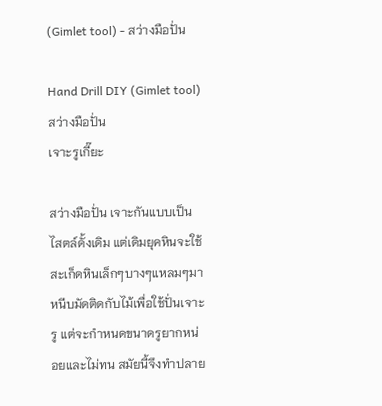(Gimlet tool) - สว่างมือปั่น

Hand Drill DIY (Gimlet tool) สว่างมือปั่น
เจาะรูเกี๊ยะ

สว่างมือปั่น เจาะกันแบบเป็นไสตล์ดั้งเดิม แต่เดิมยุคหินจะใช้สะเก็ดหินเล็กๆบางๆแหลมๆมาหนีบมัดติดกับไม้เพื่อใช้ปั่นเจาะรู แต่จะกำหนดขนาดรูยากหน่อยและไม่ทน สมัยนี้จึงทำปลาย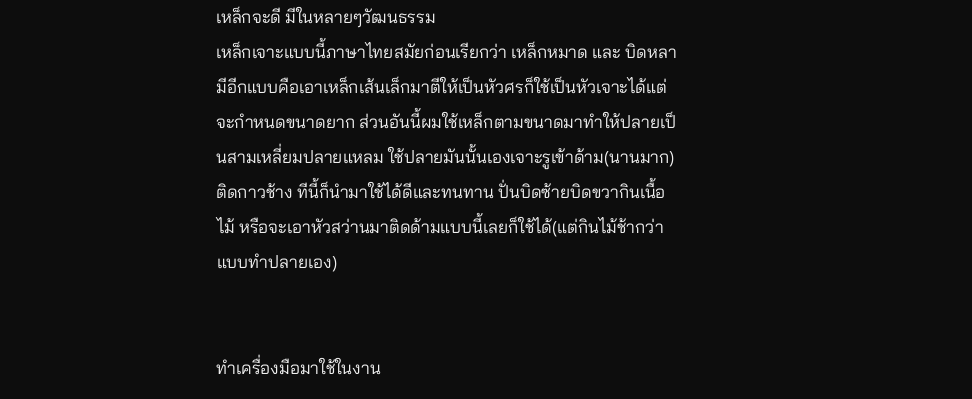เหล็กจะดี มีในหลายๆวัฒนธรรม
เหล็กเจาะแบบนี้ภาษาไทยสมัยก่อนเรียกว่า เหล็กหมาด และ บิดหลา มีอีกแบบคือเอาเหล็กเส้นเล็กมาตีให้เป็นหัวศรก็ใช้เป็นหัวเจาะได้แต่จะกำหนดขนาดยาก ส่วนอันนี้ผมใช้เหล็กตามขนาดมาทำให้ปลายเป็นสามเหลี่ยมปลายแหลม ใช้ปลายมันนั้นเองเจาะรูเข้าด้าม(นานมาก)ติดกาวช้าง ทีนี้ก็นำมาใช้ได้ดีและทนทาน ปั่นบิดซ้ายบิดขวากินเนื้อไม้ หรือจะเอาหัวสว่านมาติดด้ามแบบนี้เลยก็ใช้ได้(แต่กินไม้ช้ากว่าแบบทำปลายเอง)


ทำเครื่องมือมาใช้ในงาน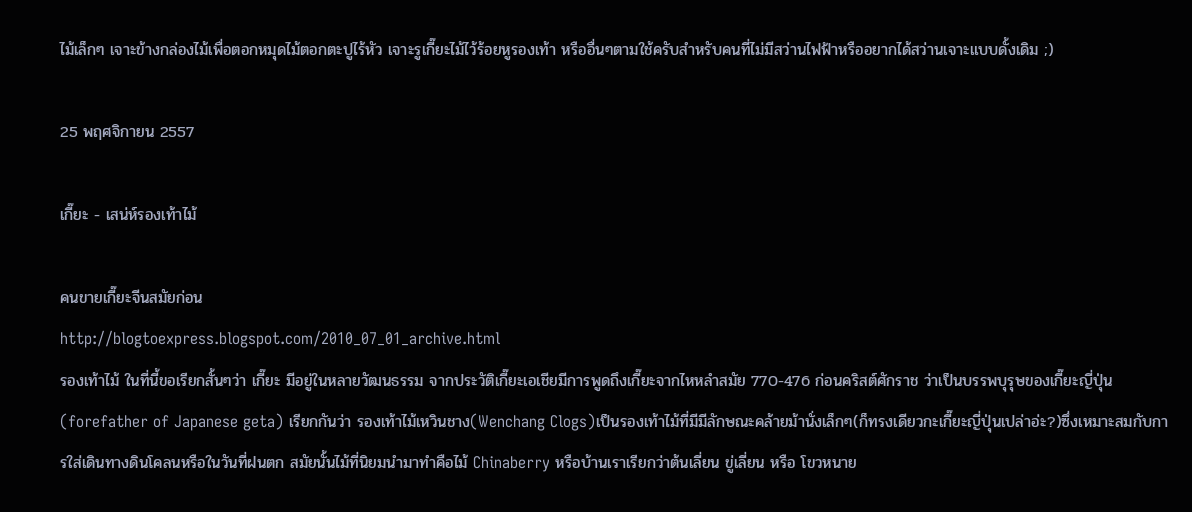ไม้เล็กๆ เจาะข้างกล่องไม้เพื่อตอกหมุดไม้ตอกตะปูไร้หัว เจาะรูเกี๊ยะไม้ไว้ร้อยหูรองเท้า หรืออื่นๆตามใช้ครับสำหรับคนที่ไม่มีสว่านไฟฟ้าหรืออยากได้สว่านเจาะแบบดั้งเดิม ;)

25 พฤศจิกายน 2557

เกี๊ยะ - เสน่ห์รองเท้าไม้

คนขายเกี๊ยะจีนสมัยก่อน
http://blogtoexpress.blogspot.com/2010_07_01_archive.html
รองเท้าไม้ ในที่นี้ขอเรียกสั้นๆว่า เกี๊ยะ มีอยู่ในหลายวัฒนธรรม จากประวัติเกี๊ยะเอเชียมีการพูดถึงเกี๊ยะจากไหหลำสมัย 770-476 ก่อนคริสต์ศักราช ว่าเป็นบรรพบุรุษของเกี๊ยะญี่ปุ่น(forefather of Japanese geta) เรียกกันว่า รองเท้าไม้เหวินชาง(Wenchang Clogs)เป็นรองเท้าไม้ที่มีมีลักษณะคล้ายม้านั่งเล็กๆ(ก็ทรงเดียวกะเกี๊ยะญี่ปุ่นเปล่าอ่ะ?)ซึ่งเหมาะสมกับการใส่เดินทางดินโคลนหรือในวันที่ฝนตก สมัยนั้นไม้ที่นิยมนำมาทำคือไม้ Chinaberry หรือบ้านเราเรียกว่าต้นเลี่ยน ขู่เลี่ยน หรือ โขวหนาย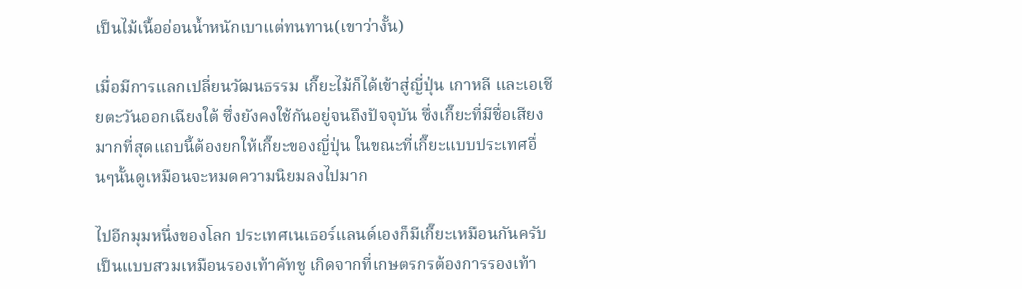เป็นไม้เนื้ออ่อนน้ำหนักเบาแต่ทนทาน(เขาว่างั้น)

เมื่อมีการแลกเปลี่ยนวัฒนธรรม เกี๊ยะไม้ก็ได้เข้าสู่ญี่ปุ่น เกาหลี และเอเชียตะวันออกเฉียงใต้ ซึ่งยังคงใช้กันอยู่จนถึงปัจจุบัน ซึ่งเกี๊ยะที่มีชื่อเสียงมากที่สุดแถบนี้ต้องยกให้เกี๊ยะของญี่ปุ่น ในขณะที่เกี๊ยะแบบประเทศอื่นๆนั้นดูเหมือนจะหมดความนิยมลงไปมาก

ไปอีกมุมหนึ่งของโลก ประเทศเนเธอร์แลนด์เองก็มีเกี๊ยะเหมือนกันครับ เป็นแบบสวมเหมือนรองเท้าคัทชู เกิดจากที่เกษตรกรต้องการรองเท้า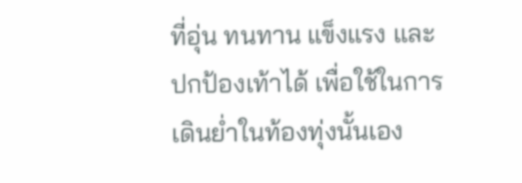ที่อุ่น ทนทาน แข็งแรง และปกป้องเท้าได้ เพื่อใช้ในการเดินย่ำในท้องทุ่งนั้นเอง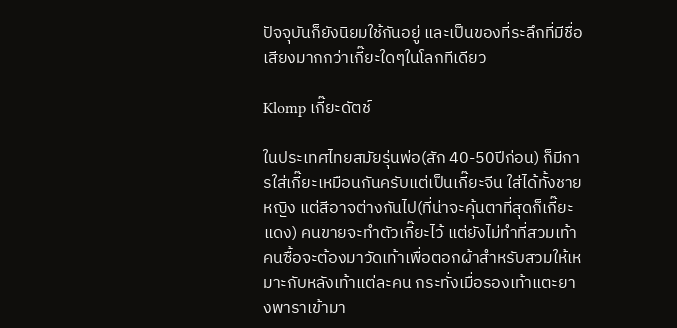ปัจจุบันก็ยังนิยมใช้กันอยู่ และเป็นของที่ระลึกที่มีชื่อเสียงมากกว่าเกี๊ยะใดๆในโลกทีเดียว

Klomp เกี๊ยะดัตช์

ในประเทศไทยสมัยรุ่นพ่อ(สัก 40-50ปีก่อน) ก็มีการใส่เกี๊ยะเหมือนกันครับแต่เป็นเกี๊ยะจีน ใส่ได้ทั้งชายหญิง แต่สีอาจต่างกันไป(ที่น่าจะคุ้นตาที่สุดก็เกี๊ยะแดง) คนขายจะทำตัวเกี๊ยะไว้ แต่ยังไม่ทำที่สวมเท้า คนซื้อจะต้องมาวัดเท้าเพื่อตอกผ้าสำหรับสวมให้เหมาะกับหลังเท้าแต่ละคน กระทั่งเมื่อรองเท้าแตะยางพาราเข้ามา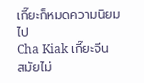เกี๊ยะก็หมดความนิยมไป
Cha Kiak เกี๊ยะจีน
สมัยไม่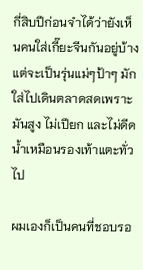กี่สิบปีก่อนจำได้ว่ายังเห็นคนใส่เกี๊ยะจีนกันอยู่บ้าง แต่จะเป็นรุ่นแม่ๆป้าๆ มักใส่ไปเดินตลาดสดเพราะมันสูง ไม่เปียก และไม่ดีดน้ำเหมือนรองเท้าแตะทั่วไป

ผมเองก็เป็นคนที่ชอบรอ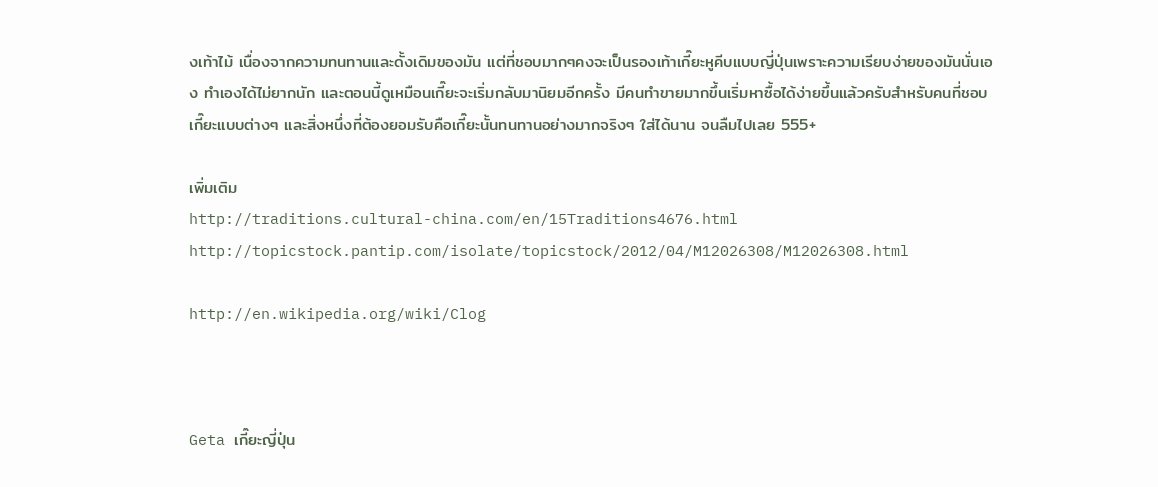งเท้าไม้ เนื่องจากความทนทานและดั้งเดิมของมัน แต่ที่ชอบมากๆคงจะเป็นรองเท้าเกี๊ยะหูคีบแบบญี่ปุ่นเพราะความเรียบง่ายของมันนั่นเอง ทำเองได้ไม่ยากนัก และตอนนี้ดูเหมือนเกี๊ยะจะเริ่มกลับมานิยมอีกครั้ง มีคนทำขายมากขึ้นเริ่มหาซื้อได้ง่ายขึ้นแล้วครับสำหรับคนที่ชอบเกี๊ยะแบบต่างๆ และสิ่งหนึ่งที่ต้องยอมรับคือเกี๊ยะนั้นทนทานอย่างมากจริงๆ ใส่ได้นาน จนลืมไปเลย 555+

เพิ่มเติม
http://traditions.cultural-china.com/en/15Traditions4676.html
http://topicstock.pantip.com/isolate/topicstock/2012/04/M12026308/M12026308.html

http://en.wikipedia.org/wiki/Clog



Geta เกี๊ยะญี่ปุ่น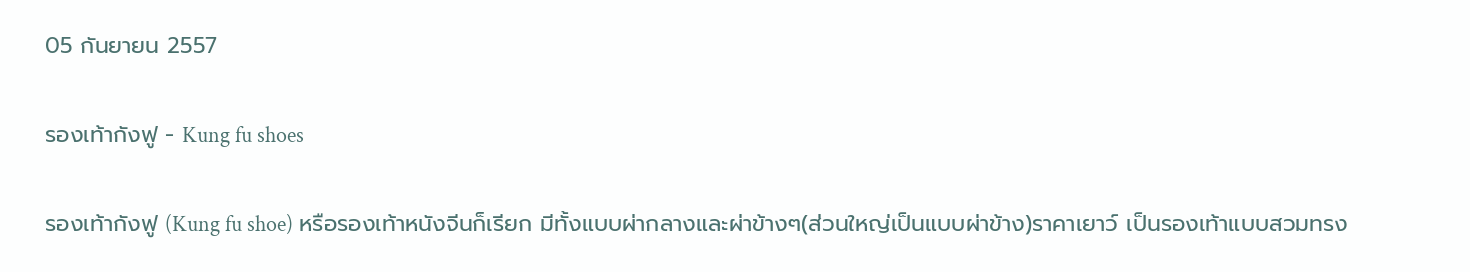05 กันยายน 2557

รองเท้ากังฟู - Kung fu shoes

รองเท้ากังฟู (Kung fu shoe) หรือรองเท้าหนังจีนก็เรียก มีทั้งแบบผ่ากลางและผ่าข้างๆ(ส่วนใหญ่เป็นแบบผ่าข้าง)ราคาเยาว์ เป็นรองเท้าแบบสวมทรง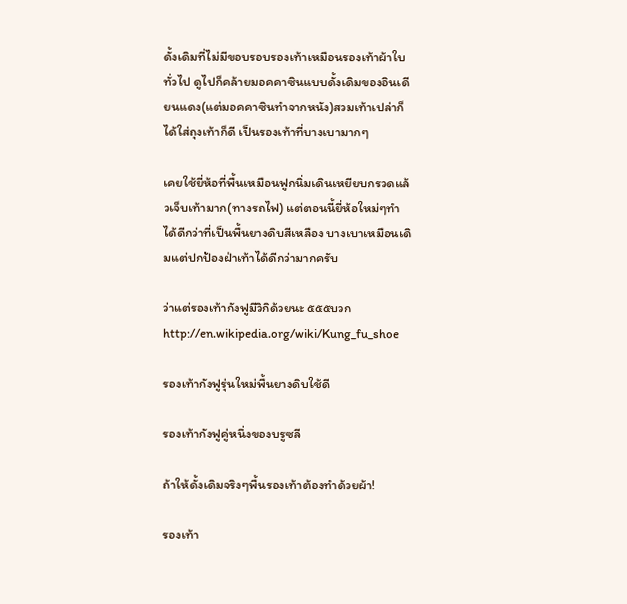ดั้งเดิมที่ไม่มีขอบรอบรองเท้าเหมือนรองเท้าผ้าใบทั่วไป ดูไปก็คล้ายมอคคาซินแบบดั้งเดิมของอินเดียนแดง(แต่มอคคาซินทำจากหนัง)สวมเท้าเปล่าก็ได้ใส่ถุงเท้าก็ดี เป็นรองเท้าที่บางเบามากๆ

เคยใช้ยี่ห้อที่พื้นเหมือนฟูกนิ่มเดินเหยียบกรวดแล้วเจ็บเท้ามาก(ทางรถไฟ) แต่ตอนนี้ยี่ห้อใหม่ๆทำได้ดีกว่าที่เป็นพื้นยางดิบสีเหลือง บางเบาเหมือนเดิมแต่ปกป้องฝ่าเท้าได้ดีกว่ามากครับ

ว่าแต่รองเท้ากังฟูมีวิกิด้วยนะ ๕๕๕บวก
http://en.wikipedia.org/wiki/Kung_fu_shoe

รองเท้ากังฟูรุ่นใหม่พื้นยางดิบใช้ดี

รองเท้ากังฟูคู่หนึ่งของบรูซลี

ถ้าให้ดั้งเดิมจริงๆพื้นรองเท้าต้องทำด้วยผ้า!

รองเท้า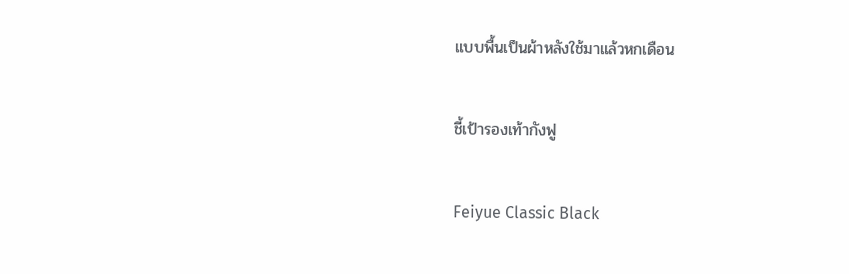แบบพื้นเป็นผ้าหลังใช้มาแล้วหกเดือน

ชี้เป้ารองเท้ากังฟู

Feiyue Classic Black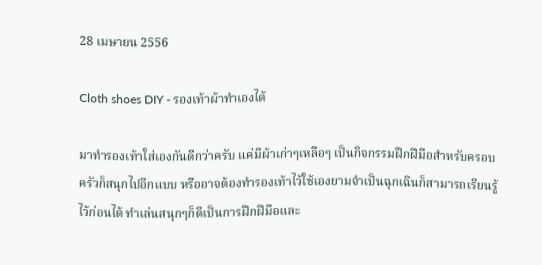28 เมษายน 2556

Cloth shoes DIY - รองเท้าผ้าทำเองได้

มาทำรองเท้าใส่เองกันดีกว่าครับ แค่มีผ้าเก่าๆเหลือๆ เป็นกิจกรรมฝึกฝีมือสำหรับครอบครัวก็สนุกไปอีกแบบ หรืออาจต้องทำรองเท้าไว้ใช้เองยามจำเป็นฉุกเฉินก็สามารถเรียนรู้ไว้ก่อนได้ ทำเล่นสนุกๆก็ดีเป็นการฝึกฝีมือและ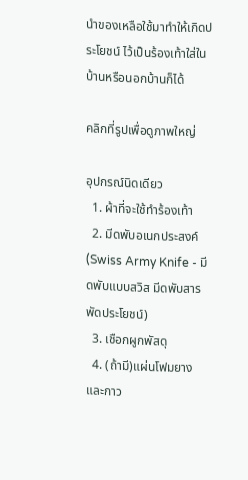นำของเหลือใช้มาทำให้เกิดประโยชน์ ไว้เป็นร้องเท้าใส่ในบ้านหรือนอกบ้านก็ได้

คลิกที่รูปเพื่อดูภาพใหญ่

อุปกรณ์นิดเดียว
  1. ผ้าที่จะใช้ทำร้องเท้า
  2. มีดพับอเนกประสงค์ (Swiss Army Knife - มีดพับแบบสวิส มีดพับสารพัดประโยชน์)
  3. เชือกผูกพัสดุ
  4. (ถ้ามี)แผ่นโฟมยาง และกาว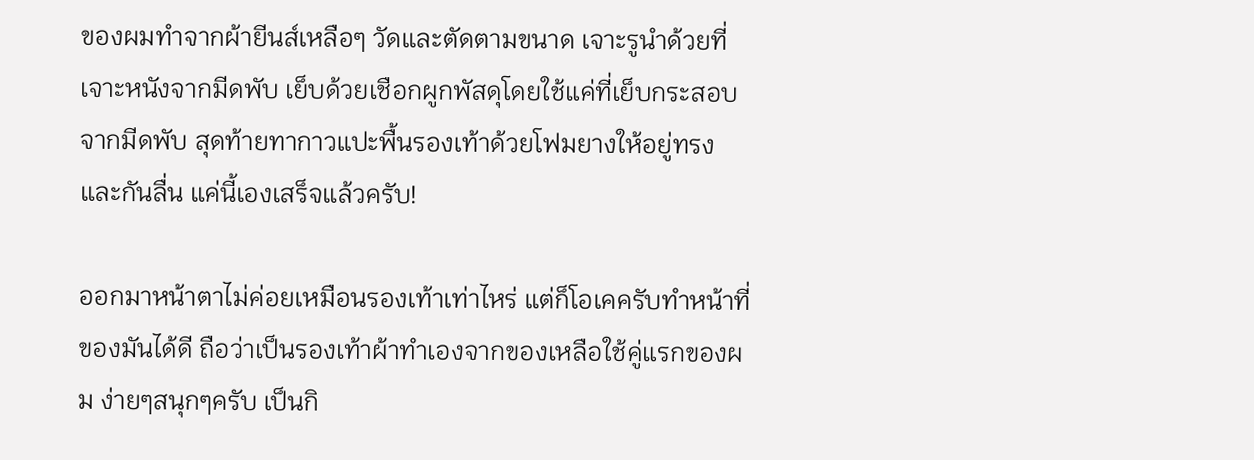ของผมทำจากผ้ายีนส์เหลือๆ วัดและตัดตามขนาด เจาะรูนำด้วยที่เจาะหนังจากมีดพับ เย็บด้วยเชือกผูกพัสดุโดยใช้แค่ที่เย็บกระสอบจากมีดพับ สุดท้ายทากาวแปะพื้นรองเท้าด้วยโฟมยางให้อยู่ทรงและกันลื่น แค่นี้เองเสร็จแล้วครับ!

ออกมาหน้าตาไม่ค่อยเหมือนรองเท้าเท่าไหร่ แต่ก็โอเคครับทำหน้าที่ของมันได้ดี ถือว่าเป็นรองเท้าผ้าทำเองจากของเหลือใช้คู่แรกของผม ง่ายๆสนุกๆครับ เป็นกิ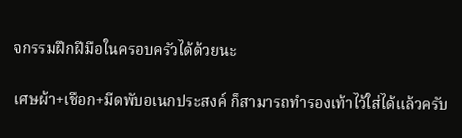จกรรมฝึกฝีมือในครอบครัวได้ด้วยนะ

เศษผ้า+เชือก+มีดพับอเนกประสงค์ ก็สามารถทำรองเท้าไว้ใส่ได้แล้วครับ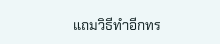แถมวิธีทำอีกทร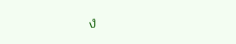ง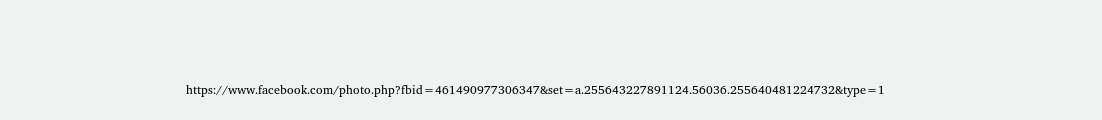https://www.facebook.com/photo.php?fbid=461490977306347&set=a.255643227891124.56036.255640481224732&type=1